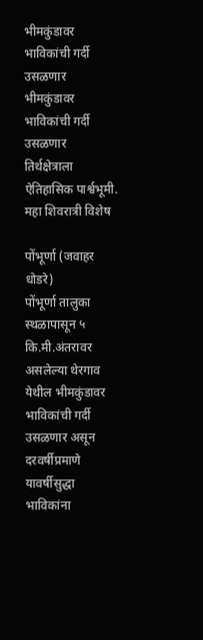भीमकुंडावर भाविकांची गर्दी उसळणार
भीमकुंडावर भाविकांची गर्दी उसळणार
तिर्थक्षेत्राला ऐतिहासिक पार्श्वभूमी.
महा शिवरात्री विशेष

पोंभूर्णा (जवाहर धोडरे)
पोंभूर्णा तालुका स्थळापासून ५ कि.मी.अंतरावर असलेल्या थेरगाव येथील भीमकुंडावर भाविकांची गर्दी उसळणार असून दरवर्षीप्रमाणे यावर्षीसुद्धा भाविकांना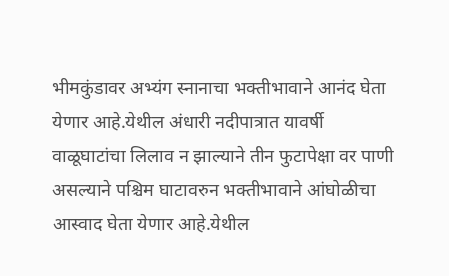भीमकुंडावर अभ्यंग स्नानाचा भक्तीभावाने आनंद घेता येणार आहे.येथील अंधारी नदीपात्रात यावर्षी वाळूघाटांचा लिलाव न झाल्याने तीन फुटापेक्षा वर पाणी असल्याने पश्चिम घाटावरुन भक्तीभावाने आंघोळीचा आस्वाद घेता येणार आहे.येथील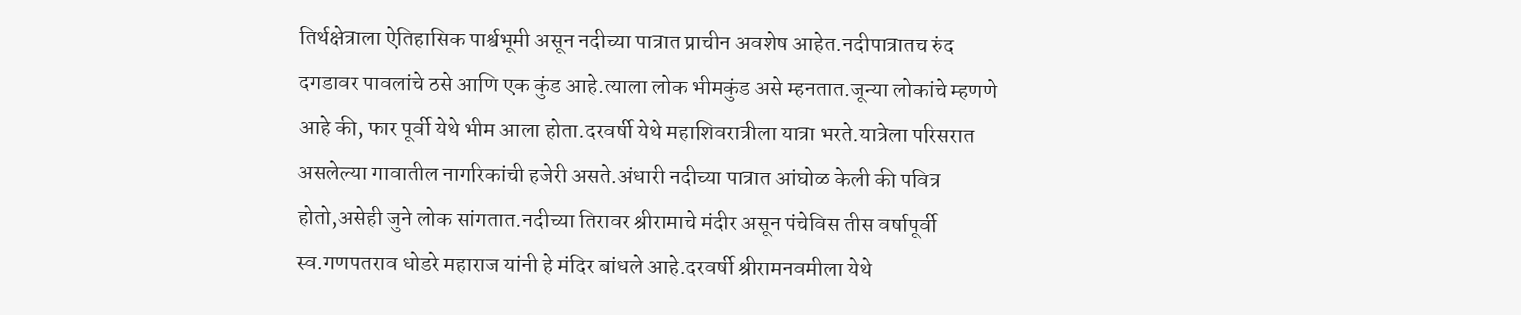तिर्थक्षेत्राला ऐतिहासिक पार्श्वभूमी असून नदीच्या पात्रात प्राचीन अवशेष आहेत.नदीपात्रातच रुंद दगडावर पावलांचे ठसे आणि एक कुंड आहे.त्याला लोक भीमकुंड असे म्हनतात.जून्या लोकांचे म्हणणे आहे की, फार पूर्वी येथे भीम आला होता.दरवर्षी येथे महाशिवरात्रीला यात्रा भरते.यात्रेला परिसरात असलेल्या गावातील नागरिकांची हजेरी असते.अंधारी नदीच्या पात्रात आंघोळ केली की पवित्र होतो,असेही जुने लोक सांगतात.नदीच्या तिरावर श्रीरामाचे मंदीर असून पंचेविस तीस वर्षापूर्वी स्व.गणपतराव धोडरे महाराज यांनी हे मंदिर बांधले आहे.दरवर्षी श्रीरामनवमीला येथे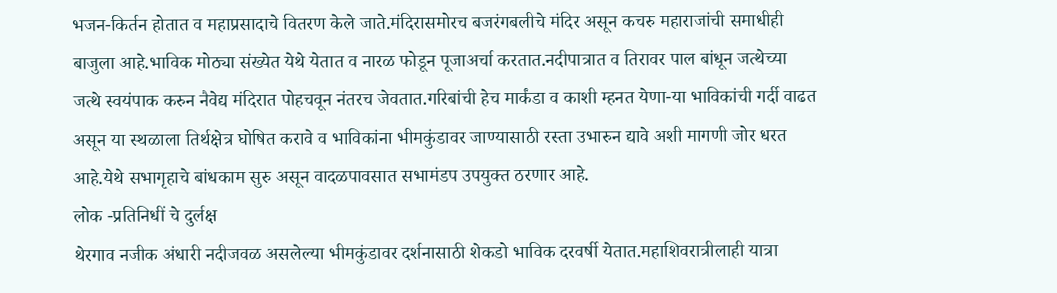भजन-किर्तन होतात व महाप्रसादाचे वितरण केले जाते.मंदिरासमोरच बजरंगबलीचे मंदिर असून कचरु महाराजांची समाधीही बाजुला आहे.भाविक मोठ्या संख्येत येथे येतात व नारळ फोडून पूजाअर्चा करतात.नदीपात्रात व तिरावर पाल बांधून जत्थेच्या जत्थे स्वयंपाक करुन नैवेद्य मंदिरात पोहचवून नंतरच जेवतात.गरिबांची हेच मार्कंडा व काशी म्हनत येणा-या भाविकांची गर्दी वाढत असून या स्थळाला तिर्थक्षेत्र घोषित करावे व भाविकांना भीमकुंडावर जाण्यासाठी रस्ता उभारुन द्यावे अशी मागणी जोर धरत आहे.येथे सभागृहाचे बांधकाम सुरु असून वादळपावसात सभामंडप उपयुक्त ठरणार आहे.
लोक -प्रतिनिधीं चे दुर्लक्ष
थेरगाव नजीक अंधारी नदीजवळ असलेल्या भीमकुंडावर दर्शनासाठी शेकडो भाविक दरवर्षी येतात.महाशिवरात्रीलाही यात्रा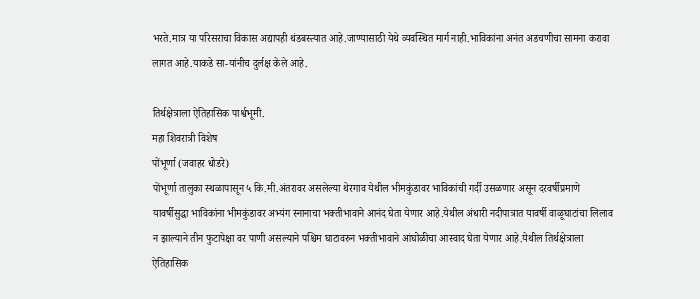भरते.मात्र या परिसराचा विकास अद्यापही थंडबस्त्यात आहे.जाण्यासाठी येथे व्यवस्थित मार्ग नाही.भाविकांना अनंत अडचणीचा सामना करावा लागत आहे.याकडे सा-यांनीच दुर्लक्ष केले आहे.

तिर्थक्षेत्राला ऐतिहासिक पार्श्वभूमी.
महा शिवरात्री विशेष
पोंभूर्णा (जवाहर धोडरे)
पोंभूर्णा तालुका स्थळापासून ५ कि.मी.अंतरावर असलेल्या थेरगाव येथील भीमकुंडावर भाविकांची गर्दी उसळणार असून दरवर्षीप्रमाणे यावर्षीसुद्धा भाविकांना भीमकुंडावर अभ्यंग स्नानाचा भक्तीभावाने आनंद घेता येणार आहे.येथील अंधारी नदीपात्रात यावर्षी वाळूघाटांचा लिलाव न झाल्याने तीन फुटापेक्षा वर पाणी असल्याने पश्चिम घाटावरुन भक्तीभावाने आंघोळीचा आस्वाद घेता येणार आहे.येथील तिर्थक्षेत्राला ऐतिहासिक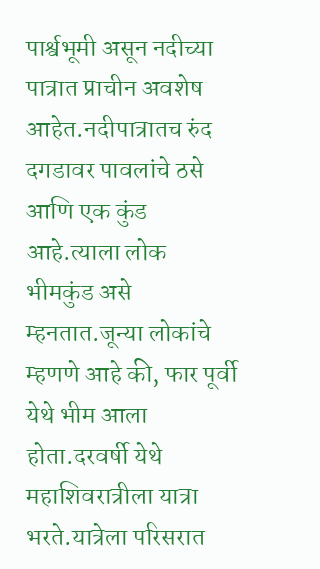पार्श्वभूमी असून नदीच्या पात्रात प्राचीन अवशेष आहेत.नदीपात्रातच रुंद दगडावर पावलांचे ठसे आणि एक कुंड आहे.त्याला लोक भीमकुंड असे म्हनतात.जून्या लोकांचे म्हणणे आहे की, फार पूर्वी येथे भीम आला होता.दरवर्षी येथे महाशिवरात्रीला यात्रा भरते.यात्रेला परिसरात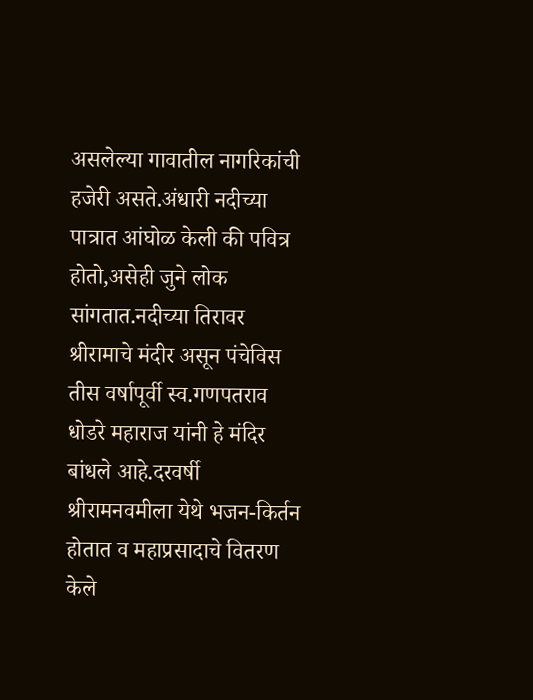असलेल्या गावातील नागरिकांची हजेरी असते.अंधारी नदीच्या पात्रात आंघोळ केली की पवित्र होतो,असेही जुने लोक सांगतात.नदीच्या तिरावर श्रीरामाचे मंदीर असून पंचेविस तीस वर्षापूर्वी स्व.गणपतराव धोडरे महाराज यांनी हे मंदिर बांधले आहे.दरवर्षी श्रीरामनवमीला येथे भजन-किर्तन होतात व महाप्रसादाचे वितरण केले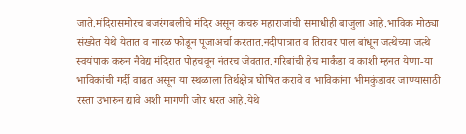जाते.मंदिरासमोरच बजरंगबलीचे मंदिर असून कचरु महाराजांची समाधीही बाजुला आहे.भाविक मोठ्या संख्येत येथे येतात व नारळ फोडून पूजाअर्चा करतात.नदीपात्रात व तिरावर पाल बांधून जत्थेच्या जत्थे स्वयंपाक करुन नैवेद्य मंदिरात पोहचवून नंतरच जेवतात.गरिबांची हेच मार्कंडा व काशी म्हनत येणा-या भाविकांची गर्दी वाढत असून या स्थळाला तिर्थक्षेत्र घोषित करावे व भाविकांना भीमकुंडावर जाण्यासाठी रस्ता उभारुन द्यावे अशी मागणी जोर धरत आहे.येथे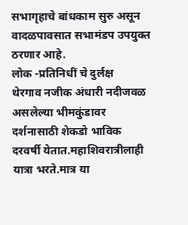सभागृहाचे बांधकाम सुरु असून वादळपावसात सभामंडप उपयुक्त ठरणार आहे.
लोक -प्रतिनिधीं चे दुर्लक्ष
थेरगाव नजीक अंधारी नदीजवळ असलेल्या भीमकुंडावर दर्शनासाठी शेकडो भाविक दरवर्षी येतात.महाशिवरात्रीलाही यात्रा भरते.मात्र या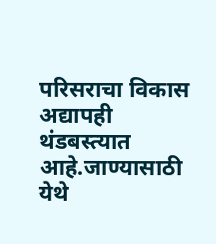परिसराचा विकास अद्यापही थंडबस्त्यात आहे.जाण्यासाठी येथे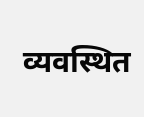व्यवस्थित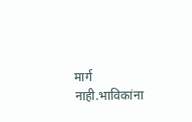मार्ग नाही.भाविकांना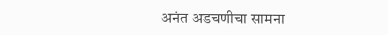अनंत अडचणीचा सामना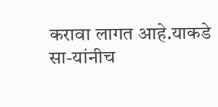करावा लागत आहे.याकडे सा-यांनीच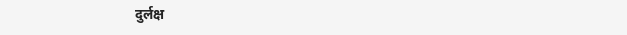दुर्लक्ष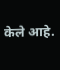केले आहे.